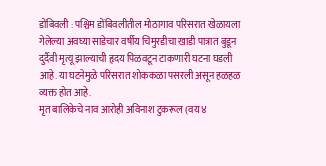डोंबिवली : पश्चिम डोंबिवलीतील मोठागाव परिसरात खेळायला गेलेल्या अवघ्या साडेचार वर्षीय चिमुरडीचा खाडी पात्रात बुडून दुर्दैवी मृत्यू झाल्याची हृदय पिळवटून टाकणारी घटना घडली आहे. या घटनेमुळे परिसरात शोककळा पसरली असून हळहळ व्यक्त होत आहे.
मृत बालिकेचे नाव आरोही अविनाश टुकरूल (वय ४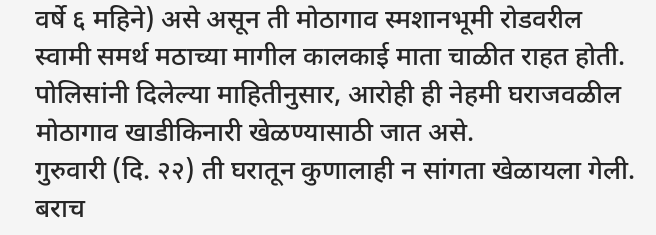वर्षे ६ महिने) असे असून ती मोठागाव स्मशानभूमी रोडवरील स्वामी समर्थ मठाच्या मागील कालकाई माता चाळीत राहत होती. पोलिसांनी दिलेल्या माहितीनुसार, आरोही ही नेहमी घराजवळील मोठागाव खाडीकिनारी खेळण्यासाठी जात असे.
गुरुवारी (दि. २२) ती घरातून कुणालाही न सांगता खेळायला गेली. बराच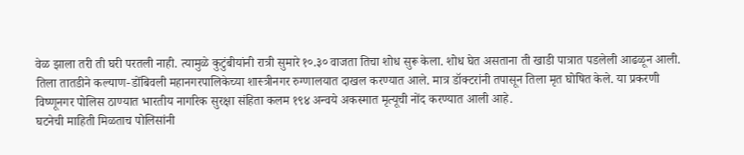वेळ झाला तरी ती घरी परतली नाही. त्यामुळे कुटुंबीयांनी रात्री सुमारे १०.३० वाजता तिचा शोध सुरू केला. शोध घेत असताना ती खाडी पात्रात पडलेली आढळून आली.
तिला तातडीने कल्याण-डोंबिवली महानगरपालिकेच्या शास्त्रीनगर रुग्णालयात दाखल करण्यात आले. मात्र डॉक्टरांनी तपासून तिला मृत घोषित केले. या प्रकरणी विष्णूनगर पोलिस ठाण्यात भारतीय नागरिक सुरक्षा संहिता कलम १९४ अन्वये अकस्मात मृत्यूची नोंद करण्यात आली आहे.
घटनेची माहिती मिळताच पोलिसांनी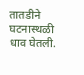तातडीने घटनास्थळी धाव घेतली.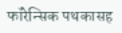फॉरेन्सिक पथकासह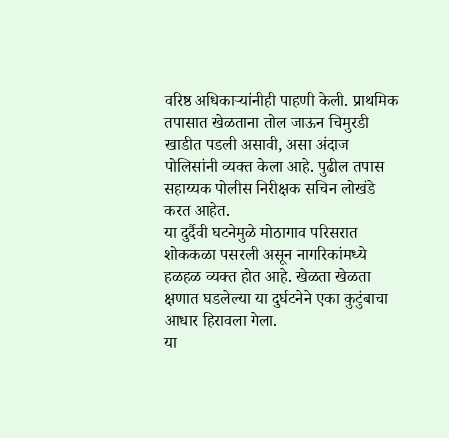वरिष्ठ अधिकाऱ्यांनीही पाहणी केली. प्राथमिक तपासात खेळताना तोल जाऊन चिमुरडी खाडीत पडली असावी, असा अंदाज पोलिसांनी व्यक्त केला आहे. पुढील तपास सहाय्यक पोलीस निरीक्षक सचिन लोखंडे करत आहेत.
या दुर्दैवी घटनेमुळे मोठागाव परिसरात शोककळा पसरली असून नागरिकांमध्ये हळहळ व्यक्त होत आहे. खेळता खेळता क्षणात घडलेल्या या दुर्घटनेने एका कुटुंबाचा आधार हिरावला गेला.
या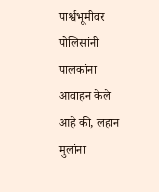पार्श्वभूमीवर पोलिसांनी पालकांना आवाहन केले आहे की, लहान मुलांना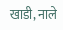खाडी, नाले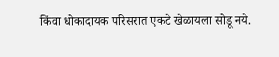किंवा धोकादायक परिसरात एकटे खेळायला सोडू नये.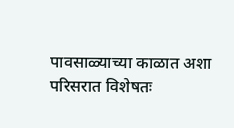पावसाळ्याच्या काळात अशा परिसरात विशेषतः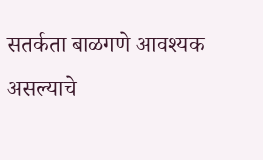सतर्कता बाळगणे आवश्यक असल्याचे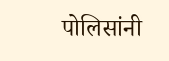पोलिसांनी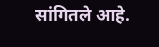सांगितले आहे.